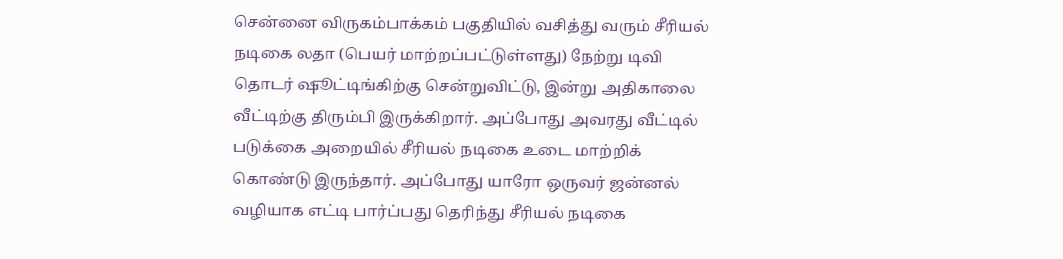சென்னை விருகம்பாக்கம் பகுதியில் வசித்து வரும் சீரியல் நடிகை லதா (பெயர் மாற்றப்பட்டுள்ளது) நேற்று டிவி தொடர் ஷூட்டிங்கிற்கு சென்றுவிட்டு, இன்று அதிகாலை வீட்டிற்கு திரும்பி இருக்கிறார். அப்போது அவரது வீட்டில் படுக்கை அறையில் சீரியல் நடிகை உடை மாற்றிக் கொண்டு இருந்தார். அப்போது யாரோ ஒருவர் ஜன்னல் வழியாக எட்டி பார்ப்பது தெரிந்து சீரியல் நடிகை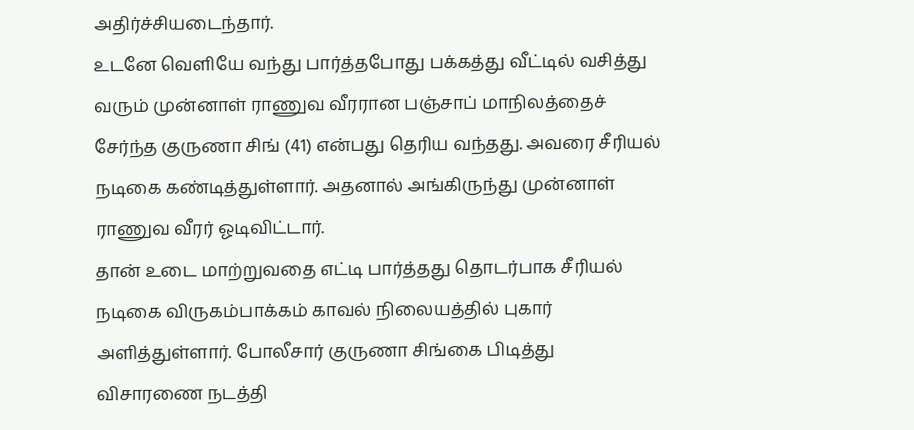அதிர்ச்சியடைந்தார்.
உடனே வெளியே வந்து பார்த்தபோது பக்கத்து வீட்டில் வசித்து வரும் முன்னாள் ராணுவ வீரரான பஞ்சாப் மாநிலத்தைச் சேர்ந்த குருணா சிங் (41) என்பது தெரிய வந்தது. அவரை சீரியல் நடிகை கண்டித்துள்ளார். அதனால் அங்கிருந்து முன்னாள் ராணுவ வீரர் ஓடிவிட்டார்.
தான் உடை மாற்றுவதை எட்டி பார்த்தது தொடர்பாக சீரியல் நடிகை விருகம்பாக்கம் காவல் நிலையத்தில் புகார் அளித்துள்ளார். போலீசார் குருணா சிங்கை பிடித்து விசாரணை நடத்தி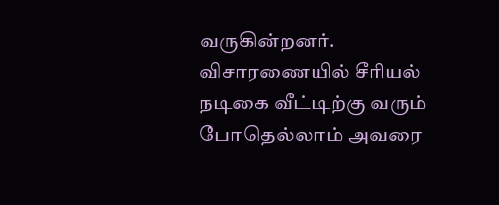வருகின்றனர். விசாரணையில் சீரியல் நடிகை வீட்டிற்கு வரும் போதெல்லாம் அவரை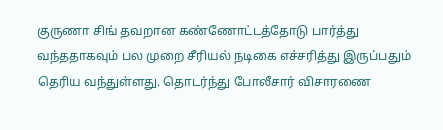குருணா சிங் தவறான கண்ணோட்டத்தோடு பார்த்து வந்ததாகவும் பல முறை சீரியல் நடிகை எச்சரித்து இருப்பதும் தெரிய வந்துள்ளது. தொடர்ந்து போலீசார் விசாரணை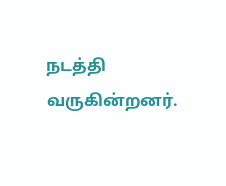நடத்தி வருகின்றனர்.